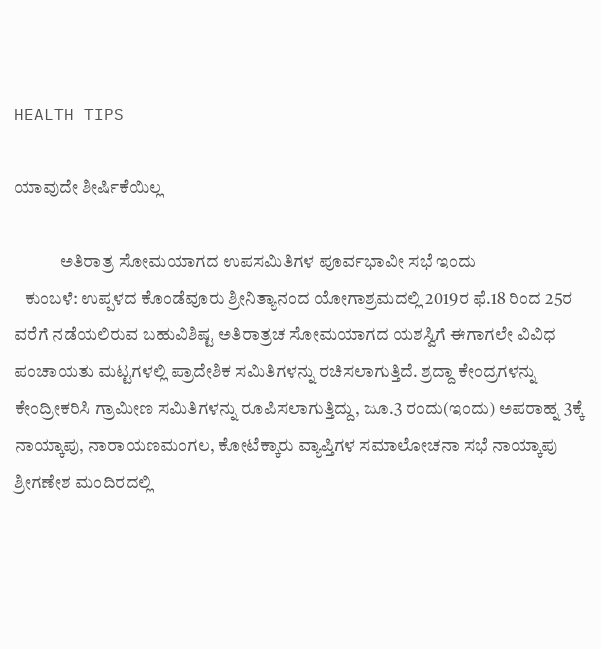HEALTH TIPS

ಯಾವುದೇ ಶೀರ್ಷಿಕೆಯಿಲ್ಲ

             ಅತಿರಾತ್ರ ಸೋಮಯಾಗದ ಉಪಸಮಿತಿಗಳ ಪೂರ್ವಭಾವೀ ಸಭೆ ಇಂದು
   ಕುಂಬಳೆ: ಉಪ್ಪಳದ ಕೊಂಡೆವೂರು ಶ್ರೀನಿತ್ಯಾನಂದ ಯೋಗಾಶ್ರಮದಲ್ಲಿ 2019ರ ಫೆ.18 ರಿಂದ 25ರ ವರೆಗೆ ನಡೆಯಲಿರುವ ಬಹುವಿಶಿಷ್ಟ ಅತಿರಾತ್ರಚ ಸೋಮಯಾಗದ ಯಶಸ್ವಿಗೆ ಈಗಾಗಲೇ ವಿವಿಧ ಪಂಚಾಯತು ಮಟ್ಟಗಳಲ್ಲಿ ಪ್ರಾದೇಶಿಕ ಸಮಿತಿಗಳನ್ನು ರಚಿಸಲಾಗುತ್ತಿದೆ. ಶ್ರದ್ದಾ ಕೇಂದ್ರಗಳನ್ನು ಕೇಂದ್ರೀಕರಿಸಿ ಗ್ರಾಮೀಣ ಸಮಿತಿಗಳನ್ನು ರೂಪಿಸಲಾಗುತ್ತಿದ್ದು, ಜೂ.3 ರಂದು(ಇಂದು) ಅಪರಾಹ್ನ 3ಕ್ಕೆ ನಾಯ್ಕಾಪು, ನಾರಾಯಣಮಂಗಲ, ಕೋಟೆಕ್ಕಾರು ವ್ಯಾಪ್ತಿಗಳ ಸಮಾಲೋಚನಾ ಸಭೆ ನಾಯ್ಕಾಪು ಶ್ರೀಗಣೇಶ ಮಂದಿರದಲ್ಲಿ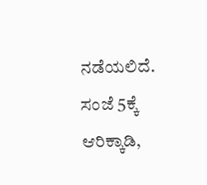ನಡೆಯಲಿದೆ. ಸಂಜೆ 5ಕ್ಕೆ ಆರಿಕ್ಕಾಡಿ,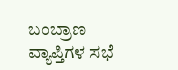ಬಂಬ್ರಾಣ ವ್ಯಾಪ್ತಿಗಳ ಸಭೆ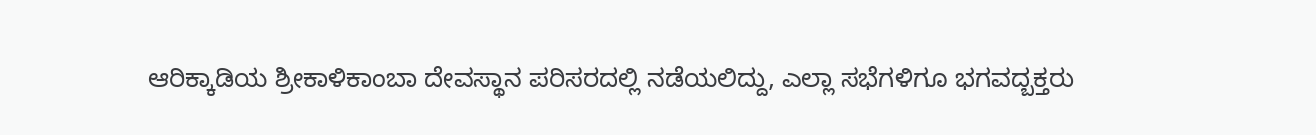ಆರಿಕ್ಕಾಡಿಯ ಶ್ರೀಕಾಳಿಕಾಂಬಾ ದೇವಸ್ಥಾನ ಪರಿಸರದಲ್ಲಿ ನಡೆಯಲಿದ್ದು, ಎಲ್ಲಾ ಸಭೆಗಳಿಗೂ ಭಗವದ್ಬಕ್ತರು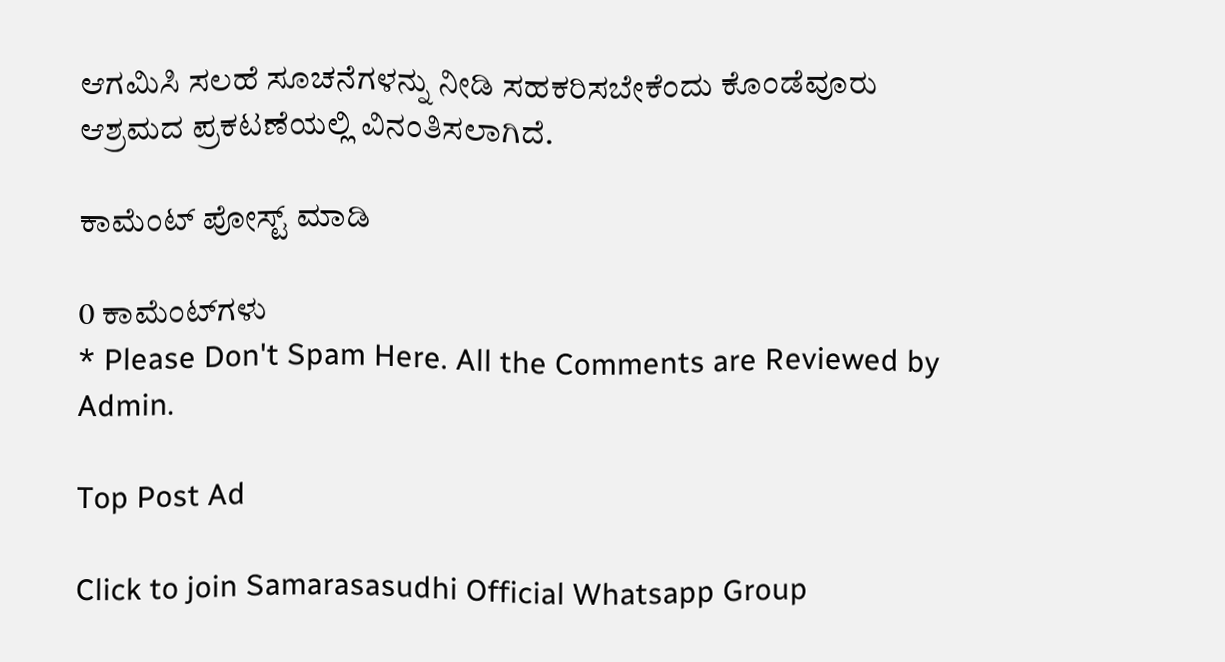ಆಗಮಿಸಿ ಸಲಹೆ ಸೂಚನೆಗಳನ್ನು ನೀಡಿ ಸಹಕರಿಸಬೇಕೆಂದು ಕೊಂಡೆವೂರು ಆಶ್ರಮದ ಪ್ರಕಟಣೆಯಲ್ಲಿ ವಿನಂತಿಸಲಾಗಿದೆ.

ಕಾಮೆಂಟ್‌‌ ಪೋಸ್ಟ್‌ ಮಾಡಿ

0 ಕಾಮೆಂಟ್‌ಗಳು
* Please Don't Spam Here. All the Comments are Reviewed by Admin.

Top Post Ad

Click to join Samarasasudhi Official Whatsapp Group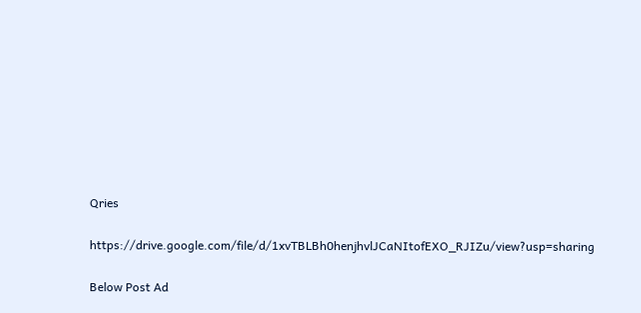Qries

https://drive.google.com/file/d/1xvTBLBh0henjhvlJCaNItofEXO_RJIZu/view?usp=sharing

Below Post Ad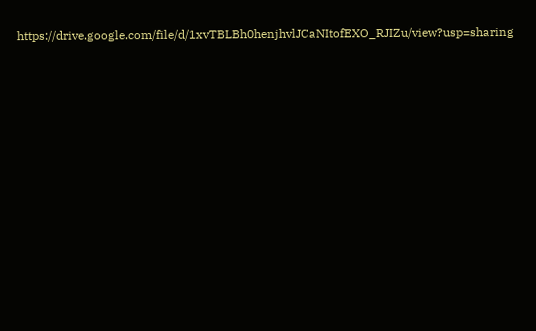https://drive.google.com/file/d/1xvTBLBh0henjhvlJCaNItofEXO_RJIZu/view?usp=sharing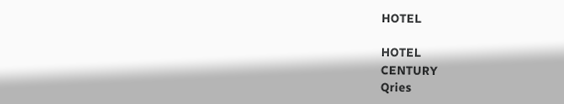HOTEL

HOTEL
CENTURY
Qries